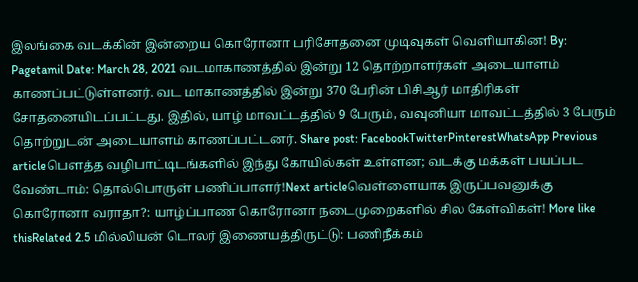இலங்கை வடக்கின் இன்றைய கொரோனா பரிசோதனை முடிவுகள் வெளியாகின! By: Pagetamil Date: March 28, 2021 வடமாகாணத்தில் இன்று 12 தொற்றாளர்கள் அடையாளம் காணப்பட்டுள்ளனர். வட மாகாணத்தில் இன்று 370 பேரின் பிசிஆர் மாதிரிகள் சோதனையிடப்பட்டது. இதில், யாழ் மாவட்டத்தில் 9 பேரும், வவுனியா மாவட்டத்தில் 3 பேரும் தொற்றுடன் அடையாளம் காணப்பட்டனர். Share post: FacebookTwitterPinterestWhatsApp Previous articleபௌத்த வழிபாட்டிடங்களில் இந்து கோயில்கள் உள்ளன; வடக்கு மக்கள் பயப்பட வேண்டாம்: தொல்பொருள் பணிப்பாளர்!Next articleவெள்ளையாக இருப்பவனுக்கு கொரோனா வராதா?: யாழ்ப்பாண கொரோனா நடைமுறைகளில் சில கேள்விகள்! More like thisRelated 2.5 மில்லியன் டொலர் இணையத்திருட்டு: பணிநீக்கம்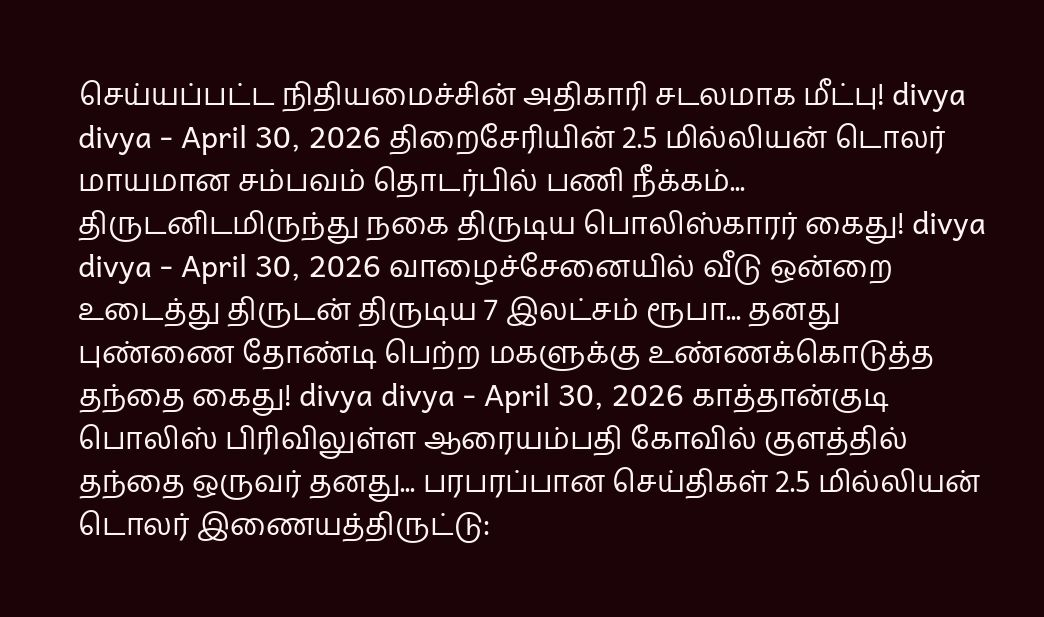செய்யப்பட்ட நிதியமைச்சின் அதிகாரி சடலமாக மீட்பு! divya divya - April 30, 2026 திறைசேரியின் 2.5 மில்லியன் டொலர் மாயமான சம்பவம் தொடர்பில் பணி நீக்கம்... திருடனிடமிருந்து நகை திருடிய பொலிஸ்காரர் கைது! divya divya - April 30, 2026 வாழைச்சேனையில் வீடு ஒன்றை உடைத்து திருடன் திருடிய 7 இலட்சம் ரூபா... தனது புண்ணை தோண்டி பெற்ற மகளுக்கு உண்ணக்கொடுத்த தந்தை கைது! divya divya - April 30, 2026 காத்தான்குடி பொலிஸ் பிரிவிலுள்ள ஆரையம்பதி கோவில் குளத்தில் தந்தை ஒருவர் தனது... பரபரப்பான செய்திகள் 2.5 மில்லியன் டொலர் இணையத்திருட்டு: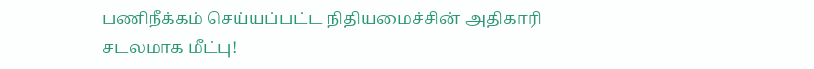பணிநீக்கம் செய்யப்பட்ட நிதியமைச்சின் அதிகாரி சடலமாக மீட்பு!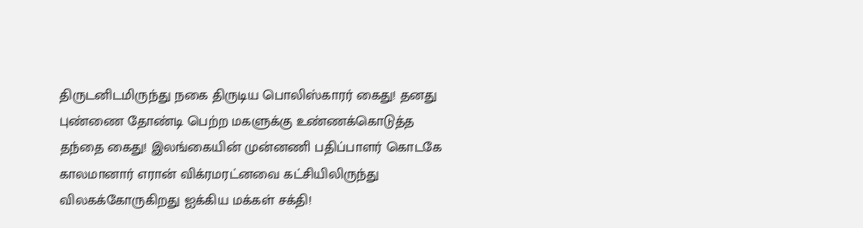திருடனிடமிருந்து நகை திருடிய பொலிஸ்காரர் கைது! தனது புண்ணை தோண்டி பெற்ற மகளுக்கு உண்ணக்கொடுத்த தந்தை கைது! இலங்கையின் முன்னணி பதிப்பாளர் கொடகே காலமானார் எரான் விக்ரமரட்னவை கட்சியிலிருந்து விலகக்கோருகிறது ஐக்கிய மக்கள் சக்தி!